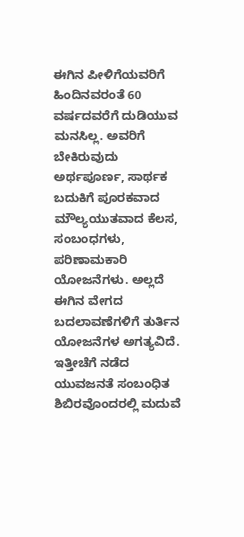ಈಗಿನ ಪೀಳಿಗೆಯವರಿಗೆ ಹಿಂದಿನವರಂತೆ 60 ವರ್ಷದವರೆಗೆ ದುಡಿಯುವ ಮನಸಿಲ್ಲ. ಅವರಿಗೆ ಬೇಕಿರುವುದು ಅರ್ಥಪೂರ್ಣ, ಸಾರ್ಥಕ ಬದುಕಿಗೆ ಪೂರಕವಾದ ಮೌಲ್ಯಯುತವಾದ ಕೆಲಸ, ಸಂಬಂಧಗಳು, ಪರಿಣಾಮಕಾರಿ ಯೋಜನೆಗಳು. ಅಲ್ಲದೆ ಈಗಿನ ವೇಗದ ಬದಲಾವಣೆಗಳಿಗೆ ತುರ್ತಿನ ಯೋಜನೆಗಳ ಅಗತ್ಯವಿದೆ.
ಇತ್ತೀಚೆಗೆ ನಡೆದ ಯುವಜನತೆ ಸಂಬಂಧಿತ ಶಿಬಿರವೊಂದರಲ್ಲಿ ಮದುವೆ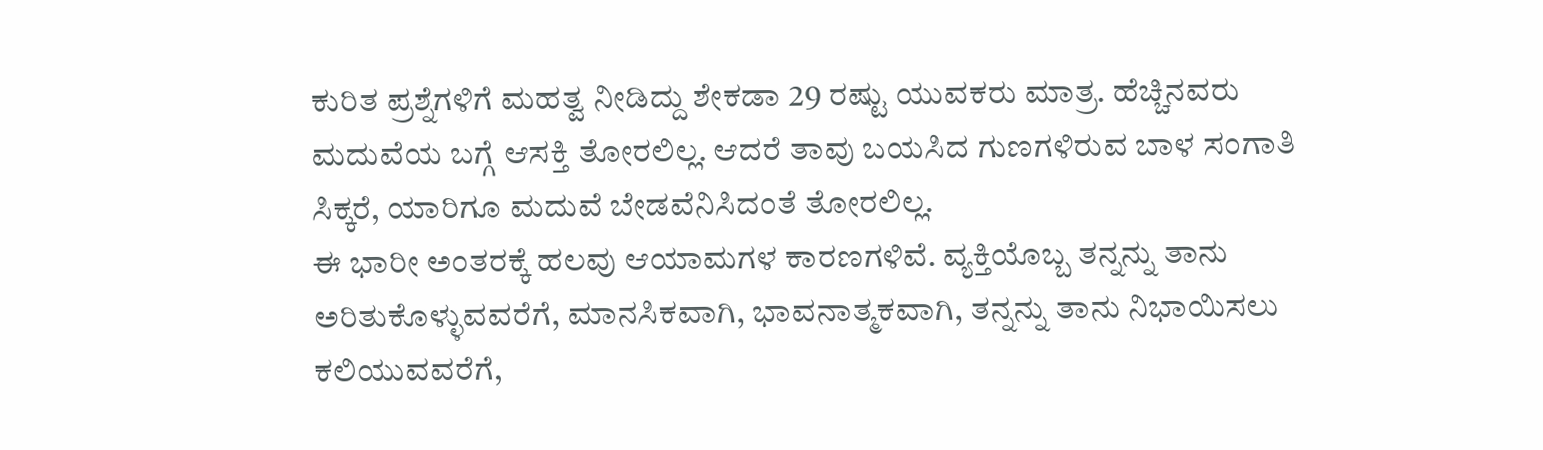ಕುರಿತ ಪ್ರಶ್ನೆಗಳಿಗೆ ಮಹತ್ವ ನೀಡಿದ್ದು ಶೇಕಡಾ 29 ರಷ್ಟು ಯುವಕರು ಮಾತ್ರ. ಹೆಚ್ಚಿನವರು ಮದುವೆಯ ಬಗ್ಗೆ ಆಸಕ್ತಿ ತೋರಲಿಲ್ಲ. ಆದರೆ ತಾವು ಬಯಸಿದ ಗುಣಗಳಿರುವ ಬಾಳ ಸಂಗಾತಿ ಸಿಕ್ಕರೆ, ಯಾರಿಗೂ ಮದುವೆ ಬೇಡವೆನಿಸಿದಂತೆ ತೋರಲಿಲ್ಲ.
ಈ ಭಾರೀ ಅಂತರಕ್ಕೆ ಹಲವು ಆಯಾಮಗಳ ಕಾರಣಗಳಿವೆ. ವ್ಯಕ್ತಿಯೊಬ್ಬ ತನ್ನನ್ನು ತಾನು ಅರಿತುಕೊಳ್ಳುವವರೆಗೆ, ಮಾನಸಿಕವಾಗಿ, ಭಾವನಾತ್ಮಕವಾಗಿ, ತನ್ನನ್ನು ತಾನು ನಿಭಾಯಿಸಲು ಕಲಿಯುವವರೆಗೆ,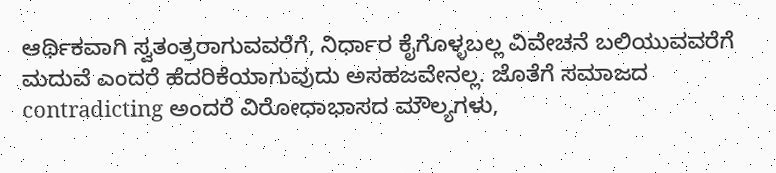ಆರ್ಥಿಕವಾಗಿ ಸ್ವತಂತ್ರರಾಗುವವರೆಗೆ, ನಿರ್ಧಾರ ಕೈಗೊಳ್ಳಬಲ್ಲ ವಿವೇಚನೆ ಬಲಿಯುವವರೆಗೆ ಮದುವೆ ಎಂದರೆ ಹೆದರಿಕೆಯಾಗುವುದು ಅಸಹಜವೇನಲ್ಲ. ಜೊತೆಗೆ ಸಮಾಜದ contradicting ಅಂದರೆ ವಿರೋಧಾಭಾಸದ ಮೌಲ್ಯಗಳು,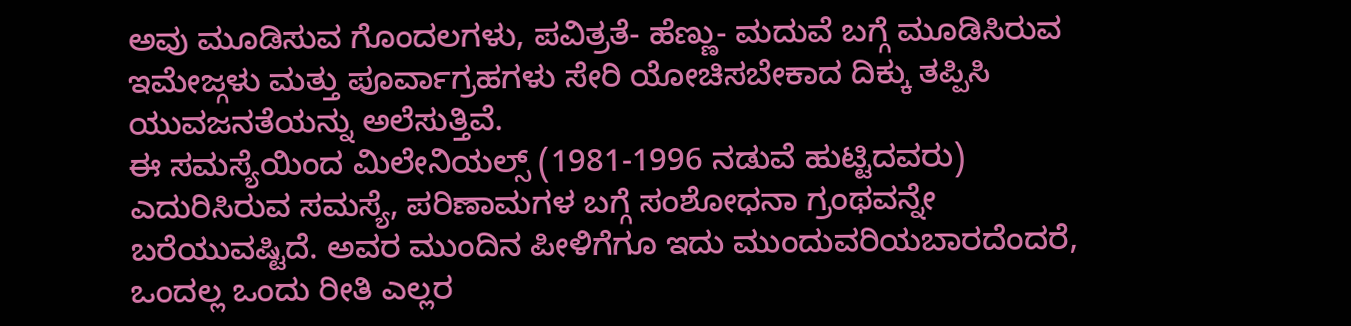ಅವು ಮೂಡಿಸುವ ಗೊಂದಲಗಳು, ಪವಿತ್ರತೆ- ಹೆಣ್ಣು- ಮದುವೆ ಬಗ್ಗೆ ಮೂಡಿಸಿರುವ ಇಮೇಜ್ಗಳು ಮತ್ತು ಪೂರ್ವಾಗ್ರಹಗಳು ಸೇರಿ ಯೋಚಿಸಬೇಕಾದ ದಿಕ್ಕು ತಪ್ಪಿಸಿ ಯುವಜನತೆಯನ್ನು ಅಲೆಸುತ್ತಿವೆ.
ಈ ಸಮಸ್ಯೆಯಿಂದ ಮಿಲೇನಿಯಲ್ಸ್ (1981-1996 ನಡುವೆ ಹುಟ್ಟಿದವರು) ಎದುರಿಸಿರುವ ಸಮಸ್ಯೆ, ಪರಿಣಾಮಗಳ ಬಗ್ಗೆ ಸಂಶೋಧನಾ ಗ್ರಂಥವನ್ನೇ ಬರೆಯುವಷ್ಟಿದೆ. ಅವರ ಮುಂದಿನ ಪೀಳಿಗೆಗೂ ಇದು ಮುಂದುವರಿಯಬಾರದೆಂದರೆ, ಒಂದಲ್ಲ ಒಂದು ರೀತಿ ಎಲ್ಲರ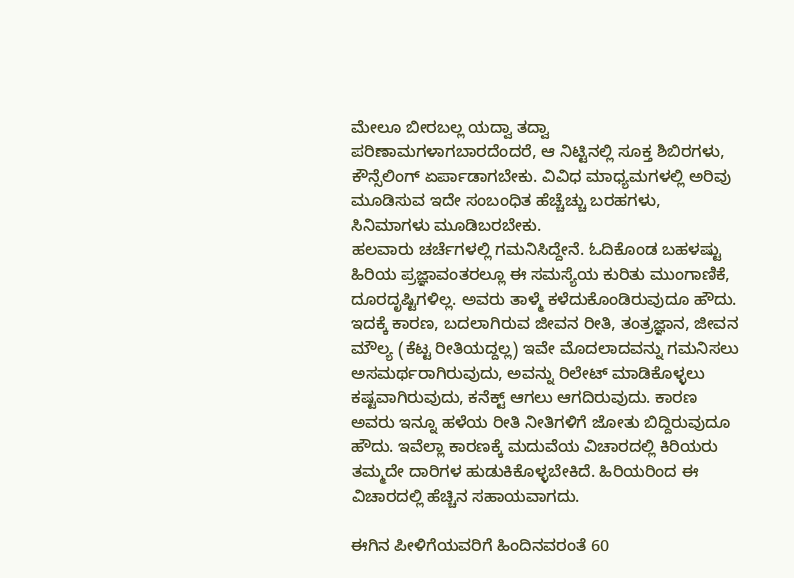ಮೇಲೂ ಬೀರಬಲ್ಲ ಯದ್ವಾ ತದ್ವಾ ಪರಿಣಾಮಗಳಾಗಬಾರದೆಂದರೆ, ಆ ನಿಟ್ಟಿನಲ್ಲಿ ಸೂಕ್ತ ಶಿಬಿರಗಳು, ಕೌನ್ಸೆಲಿಂಗ್ ಏರ್ಪಾಡಾಗಬೇಕು. ವಿವಿಧ ಮಾಧ್ಯಮಗಳಲ್ಲಿ ಅರಿವು ಮೂಡಿಸುವ ಇದೇ ಸಂಬಂಧಿತ ಹೆಚ್ಚೆಚ್ಚು ಬರಹಗಳು, ಸಿನಿಮಾಗಳು ಮೂಡಿಬರಬೇಕು.
ಹಲವಾರು ಚರ್ಚೆಗಳಲ್ಲಿ ಗಮನಿಸಿದ್ದೇನೆ. ಓದಿಕೊಂಡ ಬಹಳಷ್ಟು ಹಿರಿಯ ಪ್ರಜ್ಞಾವಂತರಲ್ಲೂ ಈ ಸಮಸ್ಯೆಯ ಕುರಿತು ಮುಂಗಾಣಿಕೆ, ದೂರದೃಷ್ಟಿಗಳಿಲ್ಲ. ಅವರು ತಾಳ್ಮೆ ಕಳೆದುಕೊಂಡಿರುವುದೂ ಹೌದು. ಇದಕ್ಕೆ ಕಾರಣ, ಬದಲಾಗಿರುವ ಜೀವನ ರೀತಿ, ತಂತ್ರಜ್ಞಾನ, ಜೀವನ ಮೌಲ್ಯ (ಕೆಟ್ಟ ರೀತಿಯದ್ದಲ್ಲ) ಇವೇ ಮೊದಲಾದವನ್ನು ಗಮನಿಸಲು ಅಸಮರ್ಥರಾಗಿರುವುದು, ಅವನ್ನು ರಿಲೇಟ್ ಮಾಡಿಕೊಳ್ಳಲು ಕಷ್ಟವಾಗಿರುವುದು, ಕನೆಕ್ಟ್ ಆಗಲು ಆಗದಿರುವುದು. ಕಾರಣ ಅವರು ಇನ್ನೂ ಹಳೆಯ ರೀತಿ ನೀತಿಗಳಿಗೆ ಜೋತು ಬಿದ್ದಿರುವುದೂ ಹೌದು. ಇವೆಲ್ಲಾ ಕಾರಣಕ್ಕೆ ಮದುವೆಯ ವಿಚಾರದಲ್ಲಿ ಕಿರಿಯರು ತಮ್ಮದೇ ದಾರಿಗಳ ಹುಡುಕಿಕೊಳ್ಳಬೇಕಿದೆ. ಹಿರಿಯರಿಂದ ಈ ವಿಚಾರದಲ್ಲಿ ಹೆಚ್ಚಿನ ಸಹಾಯವಾಗದು.

ಈಗಿನ ಪೀಳಿಗೆಯವರಿಗೆ ಹಿಂದಿನವರಂತೆ 60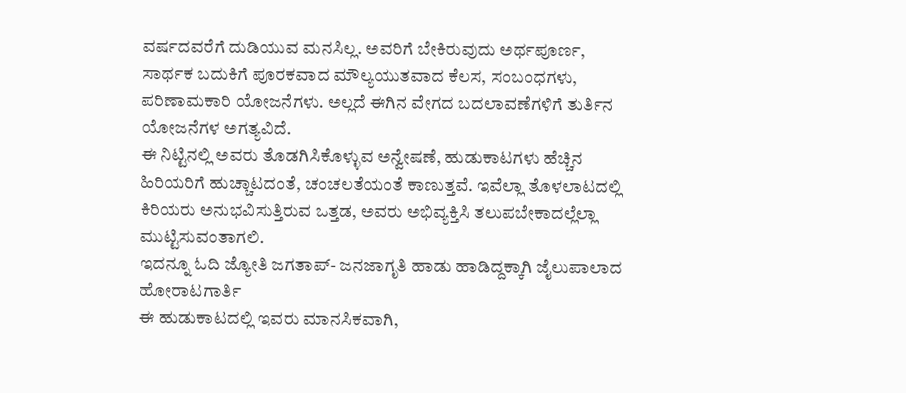ವರ್ಷದವರೆಗೆ ದುಡಿಯುವ ಮನಸಿಲ್ಲ. ಅವರಿಗೆ ಬೇಕಿರುವುದು ಅರ್ಥಪೂರ್ಣ, ಸಾರ್ಥಕ ಬದುಕಿಗೆ ಪೂರಕವಾದ ಮೌಲ್ಯಯುತವಾದ ಕೆಲಸ, ಸಂಬಂಧಗಳು, ಪರಿಣಾಮಕಾರಿ ಯೋಜನೆಗಳು. ಅಲ್ಲದೆ ಈಗಿನ ವೇಗದ ಬದಲಾವಣೆಗಳಿಗೆ ತುರ್ತಿನ ಯೋಜನೆಗಳ ಅಗತ್ಯವಿದೆ.
ಈ ನಿಟ್ಟಿನಲ್ಲಿ ಅವರು ತೊಡಗಿಸಿಕೊಳ್ಳುವ ಅನ್ವೇಷಣೆ, ಹುಡುಕಾಟಗಳು ಹೆಚ್ಚಿನ ಹಿರಿಯರಿಗೆ ಹುಚ್ಚಾಟದಂತೆ, ಚಂಚಲತೆಯಂತೆ ಕಾಣುತ್ತವೆ. ಇವೆಲ್ಲಾ ತೊಳಲಾಟದಲ್ಲಿ ಕಿರಿಯರು ಅನುಭವಿಸುತ್ತಿರುವ ಒತ್ತಡ, ಅವರು ಅಭಿವ್ಯಕ್ತಿಸಿ ತಲುಪಬೇಕಾದಲ್ಲೆಲ್ಲಾ ಮುಟ್ಟಿಸುವಂತಾಗಲಿ.
ಇದನ್ನೂ ಓದಿ ಜ್ಯೋತಿ ಜಗತಾಪ್- ಜನಜಾಗೃತಿ ಹಾಡು ಹಾಡಿದ್ದಕ್ಕಾಗಿ ಜೈಲುಪಾಲಾದ ಹೋರಾಟಗಾರ್ತಿ
ಈ ಹುಡುಕಾಟದಲ್ಲಿ ಇವರು ಮಾನಸಿಕವಾಗಿ,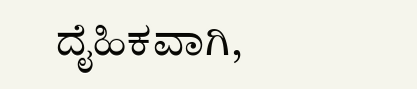ದೈಹಿಕವಾಗಿ,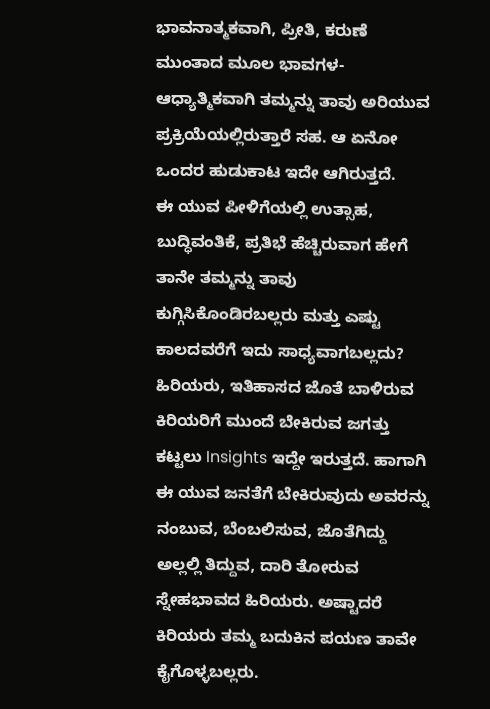ಭಾವನಾತ್ಮಕವಾಗಿ, ಪ್ರೀತಿ, ಕರುಣೆ ಮುಂತಾದ ಮೂಲ ಭಾವಗಳ- ಆಧ್ಯಾತ್ಮಿಕವಾಗಿ ತಮ್ಮನ್ನು ತಾವು ಅರಿಯುವ ಪ್ರಕ್ರಿಯೆಯಲ್ಲಿರುತ್ತಾರೆ ಸಹ. ಆ ಏನೋ ಒಂದರ ಹುಡುಕಾಟ ಇದೇ ಆಗಿರುತ್ತದೆ.
ಈ ಯುವ ಪೀಳಿಗೆಯಲ್ಲಿ ಉತ್ಸಾಹ, ಬುದ್ಧಿವಂತಿಕೆ, ಪ್ರತಿಭೆ ಹೆಚ್ಚಿರುವಾಗ ಹೇಗೆ ತಾನೇ ತಮ್ಮನ್ನು ತಾವು ಕುಗ್ಗಿಸಿಕೊಂಡಿರಬಲ್ಲರು ಮತ್ತು ಎಷ್ಟು ಕಾಲದವರೆಗೆ ಇದು ಸಾಧ್ಯವಾಗಬಲ್ಲದು?
ಹಿರಿಯರು, ಇತಿಹಾಸದ ಜೊತೆ ಬಾಳಿರುವ ಕಿರಿಯರಿಗೆ ಮುಂದೆ ಬೇಕಿರುವ ಜಗತ್ತು ಕಟ್ಟಲು Insights ಇದ್ದೇ ಇರುತ್ತದೆ. ಹಾಗಾಗಿ ಈ ಯುವ ಜನತೆಗೆ ಬೇಕಿರುವುದು ಅವರನ್ನು ನಂಬುವ, ಬೆಂಬಲಿಸುವ, ಜೊತೆಗಿದ್ದು ಅಲ್ಲಲ್ಲಿ ತಿದ್ದುವ, ದಾರಿ ತೋರುವ ಸ್ನೇಹಭಾವದ ಹಿರಿಯರು. ಅಷ್ಟಾದರೆ ಕಿರಿಯರು ತಮ್ಮ ಬದುಕಿನ ಪಯಣ ತಾವೇ ಕೈಗೊಳ್ಳಬಲ್ಲರು.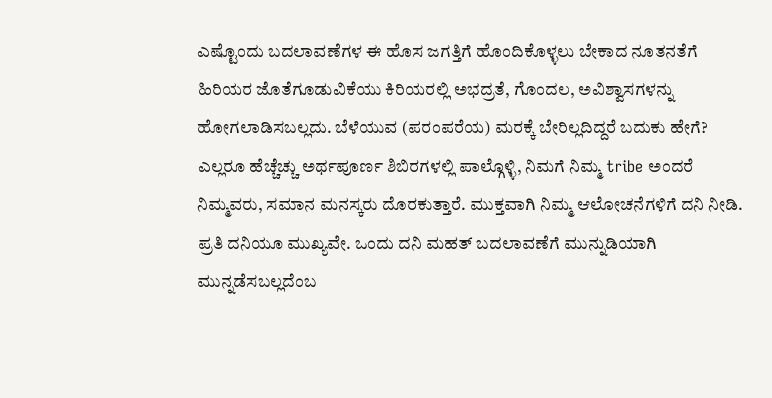ಎಷ್ಟೊಂದು ಬದಲಾವಣೆಗಳ ಈ ಹೊಸ ಜಗತ್ತಿಗೆ ಹೊಂದಿಕೊಳ್ಳಲು ಬೇಕಾದ ನೂತನತೆಗೆ ಹಿರಿಯರ ಜೊತೆಗೂಡುವಿಕೆಯು ಕಿರಿಯರಲ್ಲಿ ಅಭದ್ರತೆ, ಗೊಂದಲ, ಅವಿಶ್ವಾಸಗಳನ್ನು ಹೋಗಲಾಡಿಸಬಲ್ಲದು. ಬೆಳೆಯುವ (ಪರಂಪರೆಯ) ಮರಕ್ಕೆ ಬೇರಿಲ್ಲದಿದ್ದರೆ ಬದುಕು ಹೇಗೆ?
ಎಲ್ಲರೂ ಹೆಚ್ಚೆಚ್ಚು ಅರ್ಥಪೂರ್ಣ ಶಿಬಿರಗಳಲ್ಲಿ ಪಾಲ್ಗೊಳ್ಳಿ, ನಿಮಗೆ ನಿಮ್ಮ tribe ಅಂದರೆ ನಿಮ್ಮವರು, ಸಮಾನ ಮನಸ್ಕರು ದೊರಕುತ್ತಾರೆ. ಮುಕ್ತವಾಗಿ ನಿಮ್ಮ ಆಲೋಚನೆಗಳಿಗೆ ದನಿ ನೀಡಿ. ಪ್ರತಿ ದನಿಯೂ ಮುಖ್ಯವೇ. ಒಂದು ದನಿ ಮಹತ್ ಬದಲಾವಣೆಗೆ ಮುನ್ನುಡಿಯಾಗಿ ಮುನ್ನಡೆಸಬಲ್ಲದೆಂಬ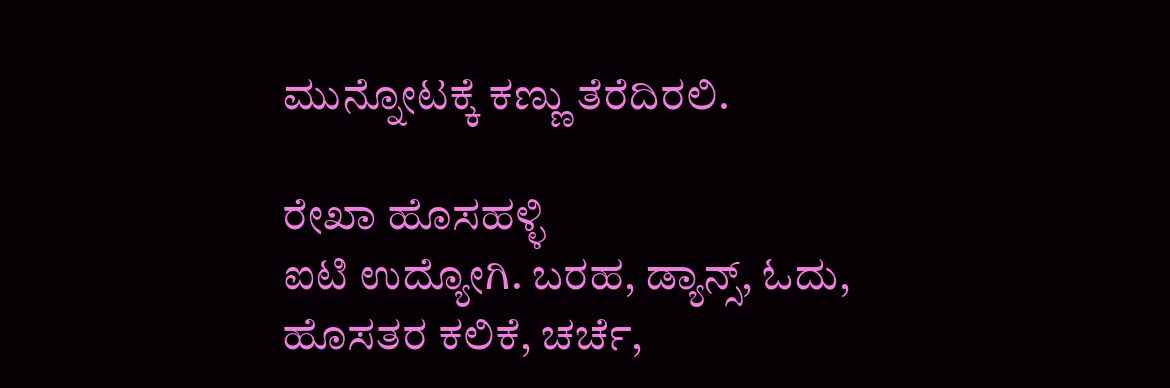ಮುನ್ನೋಟಕ್ಕೆ ಕಣ್ಣು ತೆರೆದಿರಲಿ.

ರೇಖಾ ಹೊಸಹಳ್ಳಿ
ಐಟಿ ಉದ್ಯೋಗಿ. ಬರಹ, ಡ್ಯಾನ್ಸ್, ಓದು, ಹೊಸತರ ಕಲಿಕೆ, ಚರ್ಚೆ,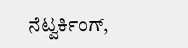ನೆಟ್ವರ್ಕಿಂಗ್,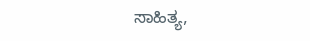ಸಾಹಿತ್ಯ,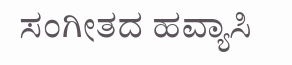ಸಂಗೀತದ ಹವ್ಯಾಸಿ